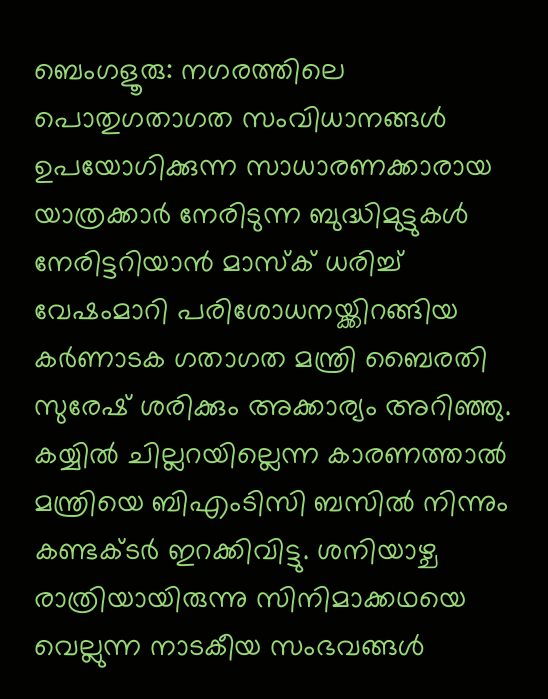ബെംഗളൂരു: നഗരത്തിലെ പൊതുഗതാഗത സംവിധാനങ്ങൾ ഉപയോഗിക്കുന്ന സാധാരണക്കാരായ യാത്രക്കാർ നേരിടുന്ന ബുദ്ധിമുട്ടുകൾ നേരിട്ടറിയാൻ മാസ്ക് ധരിച്ച് വേഷംമാറി പരിശോധനയ്ക്കിറങ്ങിയ കർണാടക ഗതാഗത മന്ത്രി ബൈരതി സുരേഷ് ശരിക്കും അക്കാര്യം അറിഞ്ഞു. കയ്യിൽ ചില്ലറയില്ലെന്ന കാരണത്താൽ മന്ത്രിയെ ബിഎംടിസി ബസിൽ നിന്നും കണ്ടക്ടർ ഇറക്കിവിട്ടു. ശനിയാഴ്ച രാത്രിയായിരുന്നു സിനിമാക്കഥയെ വെല്ലുന്ന നാടകീയ സംഭവങ്ങൾ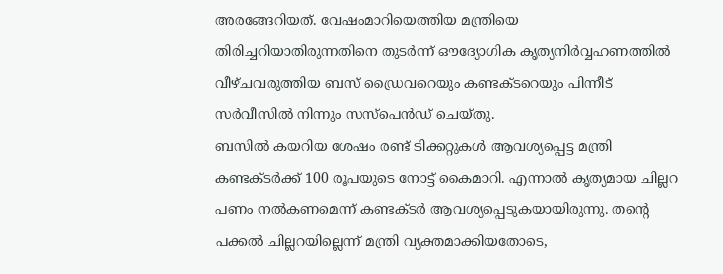അരങ്ങേറിയത്. വേഷംമാറിയെത്തിയ മന്ത്രിയെ തിരിച്ചറിയാതിരുന്നതിനെ തുടർന്ന് ഔദ്യോഗിക കൃത്യനിർവ്വഹണത്തിൽ വീഴ്ചവരുത്തിയ ബസ് ഡ്രൈവറെയും കണ്ടക്ടറെയും പിന്നീട് സർവീസിൽ നിന്നും സസ്പെൻഡ് ചെയ്തു.
ബസിൽ കയറിയ ശേഷം രണ്ട് ടിക്കറ്റുകൾ ആവശ്യപ്പെട്ട മന്ത്രി കണ്ടക്ടർക്ക് 100 രൂപയുടെ നോട്ട് കൈമാറി. എന്നാൽ കൃത്യമായ ചില്ലറ പണം നൽകണമെന്ന് കണ്ടക്ടർ ആവശ്യപ്പെടുകയായിരുന്നു. തന്റെ പക്കൽ ചില്ലറയില്ലെന്ന് മന്ത്രി വ്യക്തമാക്കിയതോടെ,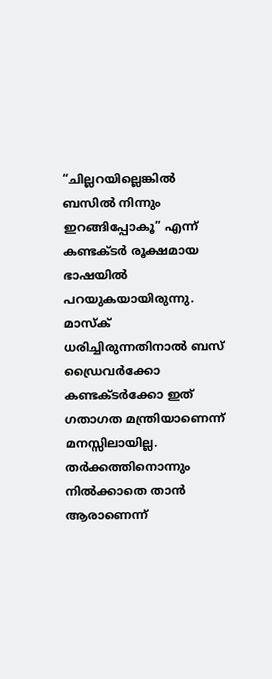“ചില്ലറയില്ലെങ്കിൽ ബസിൽ നിന്നും ഇറങ്ങിപ്പോകൂ” എന്ന് കണ്ടക്ടർ രൂക്ഷമായ ഭാഷയിൽ പറയുകയായിരുന്നു. മാസ്ക് ധരിച്ചിരുന്നതിനാൽ ബസ് ഡ്രൈവർക്കോ കണ്ടക്ടർക്കോ ഇത് ഗതാഗത മന്ത്രിയാണെന്ന് മനസ്സിലായില്ല. തർക്കത്തിനൊന്നും നിൽക്കാതെ താൻ ആരാണെന്ന്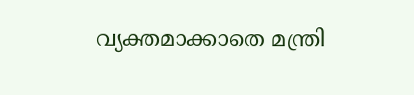വ്യക്തമാക്കാതെ മന്ത്രി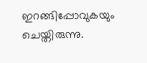ഇറങ്ങിപ്പോവുകയും ചെയ്തിരുന്നു.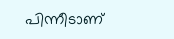പിന്നീടാണ്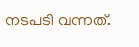നടപടി വന്നത്.